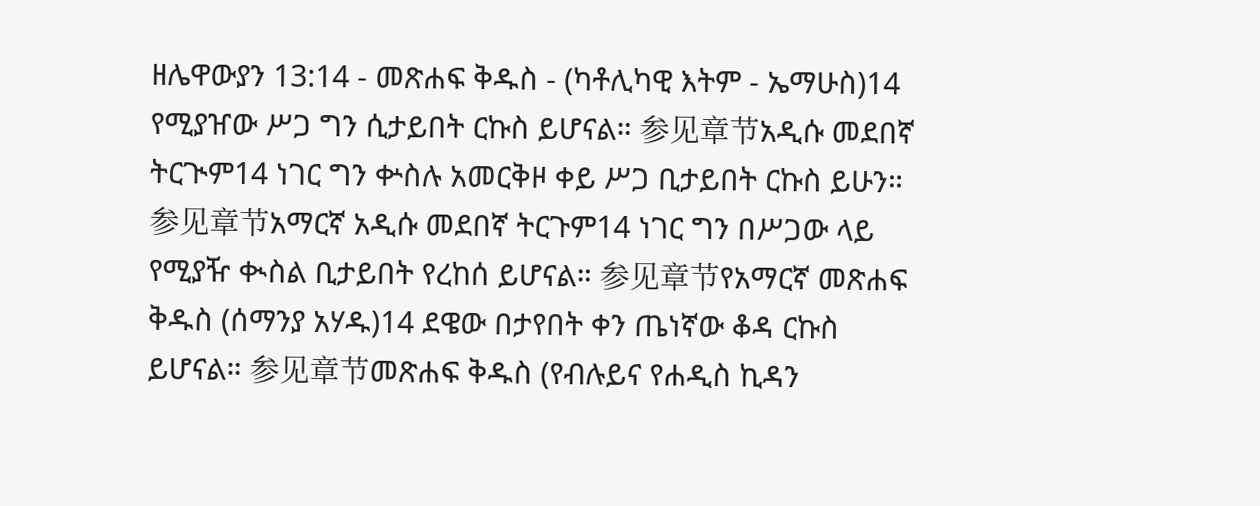ዘሌዋውያን 13:14 - መጽሐፍ ቅዱስ - (ካቶሊካዊ እትም - ኤማሁስ)14 የሚያዠው ሥጋ ግን ሲታይበት ርኩስ ይሆናል። 参见章节አዲሱ መደበኛ ትርጒም14 ነገር ግን ቍስሉ አመርቅዞ ቀይ ሥጋ ቢታይበት ርኩስ ይሁን። 参见章节አማርኛ አዲሱ መደበኛ ትርጉም14 ነገር ግን በሥጋው ላይ የሚያዥ ቊስል ቢታይበት የረከሰ ይሆናል። 参见章节የአማርኛ መጽሐፍ ቅዱስ (ሰማንያ አሃዱ)14 ደዌው በታየበት ቀን ጤነኛው ቆዳ ርኩስ ይሆናል። 参见章节መጽሐፍ ቅዱስ (የብሉይና የሐዲስ ኪዳን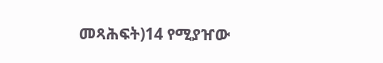መጻሕፍት)14 የሚያዠው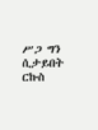ሥጋ ግን ሲታይበት ርኩስ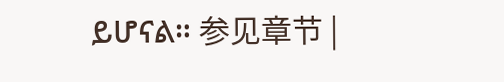ይሆናል። 参见章节 |